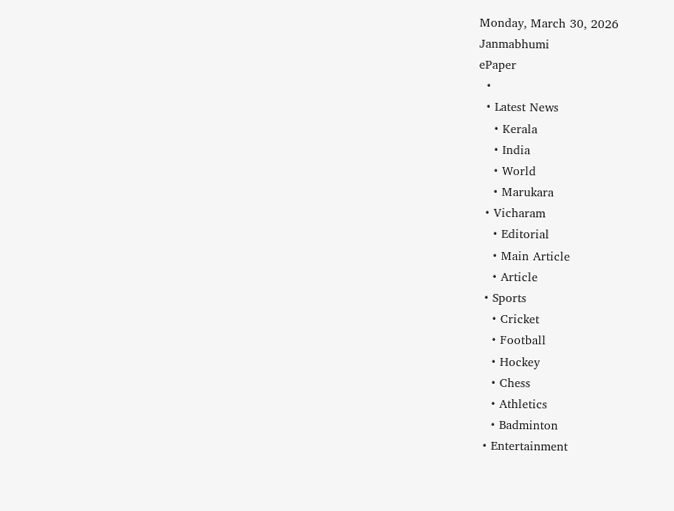Monday, March 30, 2026
Janmabhumi
ePaper
  •
  • Latest News
    • Kerala
    • India
    • World
    • Marukara
  • Vicharam
    • Editorial
    • Main Article
    • Article
  • Sports
    • Cricket
    • Football
    • Hockey
    • Chess
    • Athletics
    • Badminton
  • Entertainment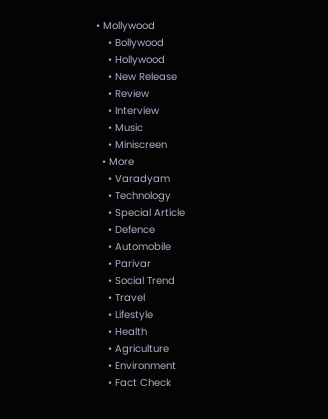• Mollywood
    • Bollywood
    • Hollywood
    • New Release
    • Review
    • Interview
    • Music
    • Miniscreen
  • More
    • Varadyam
    • Technology
    • Special Article
    • Defence
    • Automobile
    • Parivar
    • Social Trend
    • Travel
    • Lifestyle
    • Health
    • Agriculture
    • Environment
    • Fact Check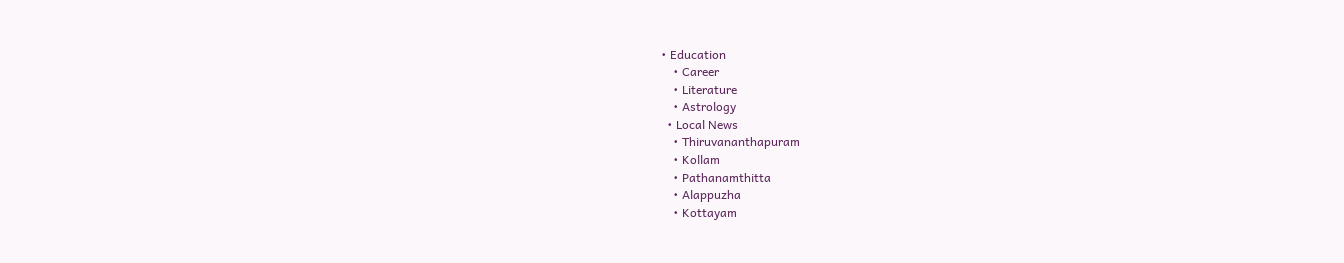• Education
    • Career
    • Literature
    • Astrology
  • Local News
    • Thiruvananthapuram
    • Kollam
    • Pathanamthitta
    • Alappuzha
    • Kottayam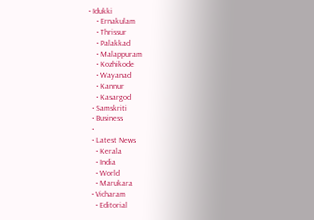• Idukki
    • Ernakulam
    • Thrissur
    • Palakkad
    • Malappuram
    • Kozhikode
    • Wayanad
    • Kannur
    • Kasargod
  • Samskriti
  • Business
  •
  • Latest News
    • Kerala
    • India
    • World
    • Marukara
  • Vicharam
    • Editorial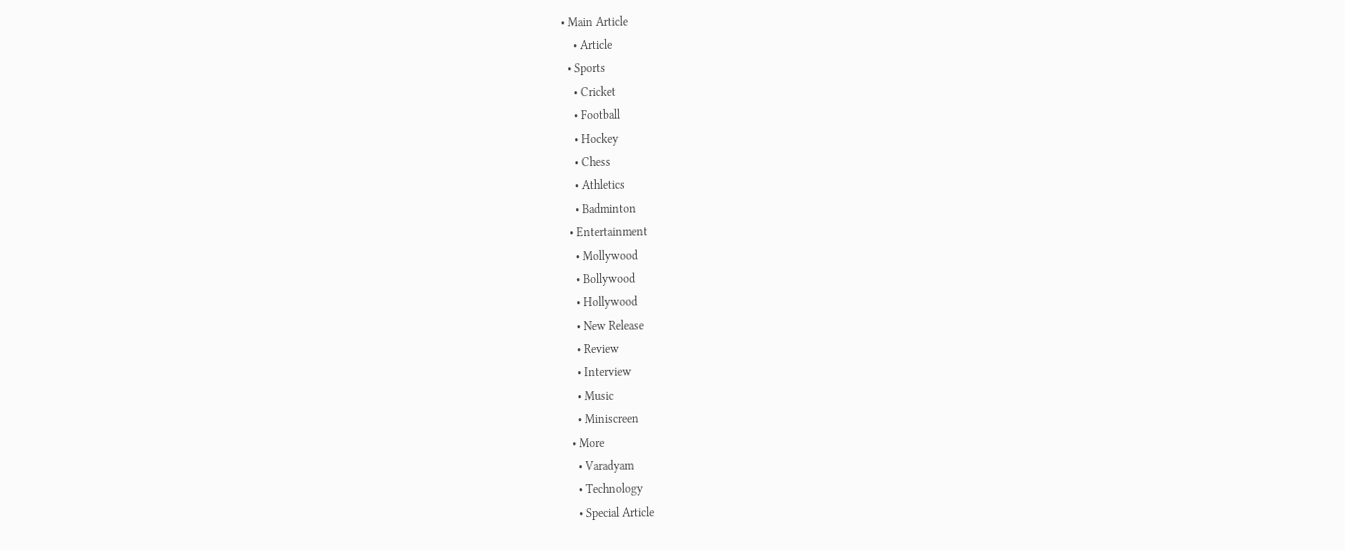• Main Article
    • Article
  • Sports
    • Cricket
    • Football
    • Hockey
    • Chess
    • Athletics
    • Badminton
  • Entertainment
    • Mollywood
    • Bollywood
    • Hollywood
    • New Release
    • Review
    • Interview
    • Music
    • Miniscreen
  • More
    • Varadyam
    • Technology
    • Special Article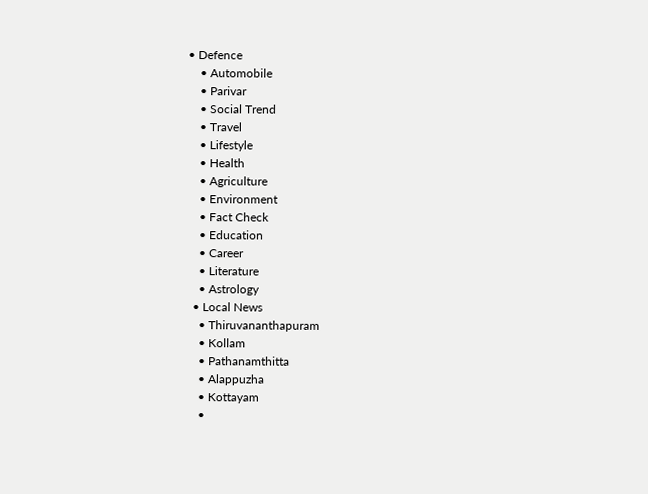• Defence
    • Automobile
    • Parivar
    • Social Trend
    • Travel
    • Lifestyle
    • Health
    • Agriculture
    • Environment
    • Fact Check
    • Education
    • Career
    • Literature
    • Astrology
  • Local News
    • Thiruvananthapuram
    • Kollam
    • Pathanamthitta
    • Alappuzha
    • Kottayam
    •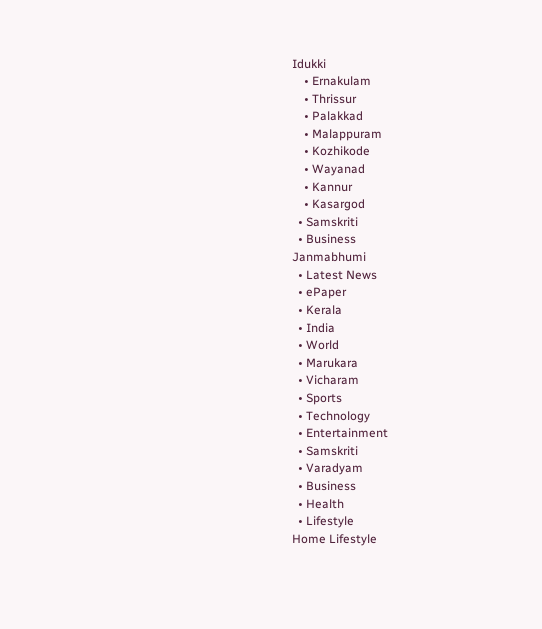Idukki
    • Ernakulam
    • Thrissur
    • Palakkad
    • Malappuram
    • Kozhikode
    • Wayanad
    • Kannur
    • Kasargod
  • Samskriti
  • Business
Janmabhumi
  • Latest News
  • ePaper
  • Kerala
  • India
  • World
  • Marukara
  • Vicharam
  • Sports
  • Technology
  • Entertainment
  • Samskriti
  • Varadyam
  • Business
  • Health
  • Lifestyle
Home Lifestyle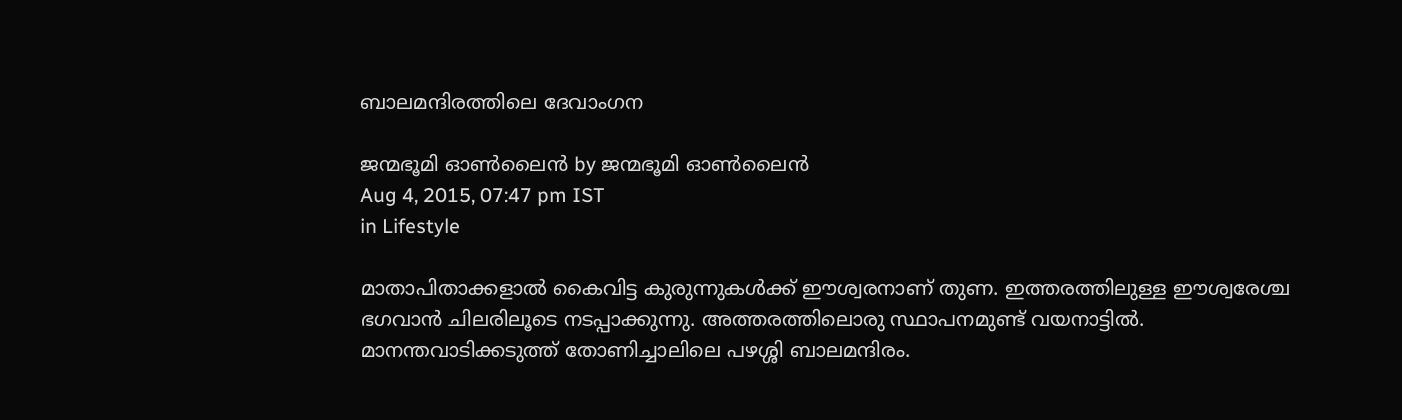ബാലമന്ദിരത്തിലെ ദേവാംഗന

ജന്മഭൂമി ഓണ്‍ലൈന്‍ by ജന്മഭൂമി ഓണ്‍ലൈന്‍
Aug 4, 2015, 07:47 pm IST
in Lifestyle

മാതാപിതാക്കളാല്‍ കൈവിട്ട കുരുന്നുകള്‍ക്ക് ഈശ്വരനാണ് തുണ. ഇത്തരത്തിലുള്ള ഈശ്വരേശ്ച ഭഗവാന്‍ ചിലരിലൂടെ നടപ്പാക്കുന്നു. അത്തരത്തിലൊരു സ്ഥാപനമുണ്ട് വയനാട്ടില്‍. മാനന്തവാടിക്കടുത്ത് തോണിച്ചാലിലെ പഴശ്ശി ബാലമന്ദിരം.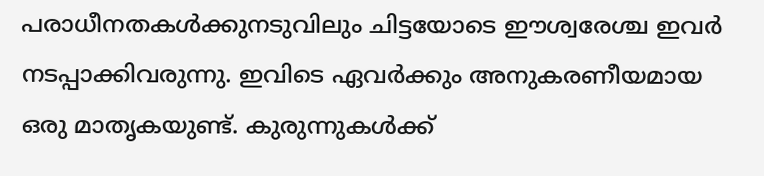പരാധീനതകള്‍ക്കുനടുവിലും ചിട്ടയോടെ ഈശ്വരേശ്ച ഇവര്‍ നടപ്പാക്കിവരുന്നു. ഇവിടെ ഏവര്‍ക്കും അനുകരണീയമായ ഒരു മാതൃകയുണ്ട്. കുരുന്നുകള്‍ക്ക്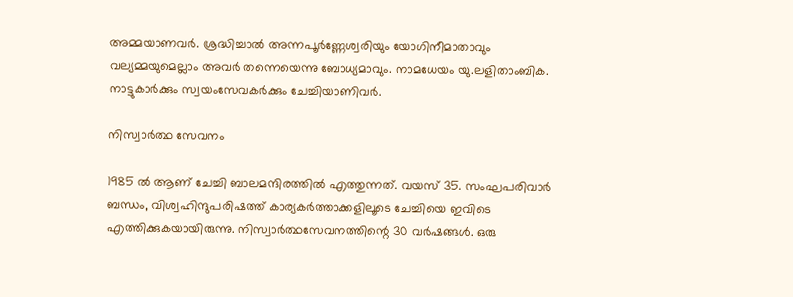അമ്മയാണവര്‍. ശ്രദ്ധിച്ചാല്‍ അന്നപൂര്‍ണ്ണേശ്വരിയും യോഗിനീമാതാവും വല്യമ്മയുമെല്ലാം അവര്‍ തന്നെയെന്നു ബോധ്യമാവും. നാമധേയം യു.ലളിതാംബിക. നാട്ടുകാര്‍ക്കും സ്വയംസേവകര്‍ക്കും ചേച്ചിയാണിവര്‍.

നിസ്വാര്‍ത്ഥ സേവനം

1985 ല്‍ ആണ് ചേച്ചി ബാലമന്ദിരത്തില്‍ എത്തുന്നത്. വയസ് 35. സംഘപരിവാര്‍ ബന്ധം, വിശ്വഹിന്ദുപരിഷത്ത് കാര്യകര്‍ത്താക്കളിലൂടെ ചേച്ചിയെ ഇവിടെ എത്തിക്കുകയായിരുന്നു. നിസ്വാര്‍ത്ഥസേവനത്തിന്റെ 30 വര്‍ഷങ്ങള്‍. ഒരു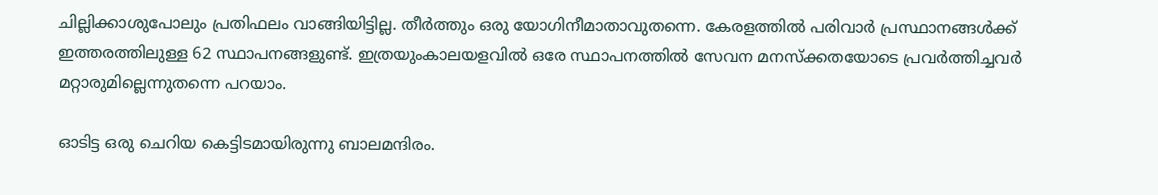ചില്ലിക്കാശുപോലും പ്രതിഫലം വാങ്ങിയിട്ടില്ല. തീര്‍ത്തും ഒരു യോഗിനീമാതാവുതന്നെ. കേരളത്തില്‍ പരിവാര്‍ പ്രസ്ഥാനങ്ങള്‍ക്ക് ഇത്തരത്തിലുള്ള 62 സ്ഥാപനങ്ങളുണ്ട്. ഇത്രയുംകാലയളവില്‍ ഒരേ സ്ഥാപനത്തില്‍ സേവന മനസ്‌ക്കതയോടെ പ്രവര്‍ത്തിച്ചവര്‍ മറ്റാരുമില്ലെന്നുതന്നെ പറയാം.

ഓടിട്ട ഒരു ചെറിയ കെട്ടിടമായിരുന്നു ബാലമന്ദിരം.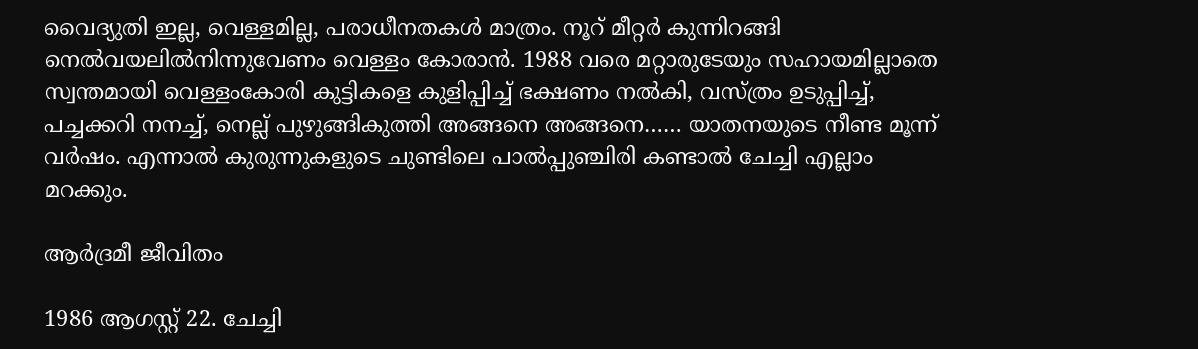വൈദ്യുതി ഇല്ല, വെള്ളമില്ല, പരാധീനതകള്‍ മാത്രം. നൂറ് മീറ്റര്‍ കുന്നിറങ്ങി നെല്‍വയലില്‍നിന്നുവേണം വെള്ളം കോരാന്‍. 1988 വരെ മറ്റാരുടേയും സഹായമില്ലാതെ സ്വന്തമായി വെള്ളംകോരി കുട്ടികളെ കുളിപ്പിച്ച് ഭക്ഷണം നല്‍കി, വസ്ത്രം ഉടുപ്പിച്ച്, പച്ചക്കറി നനച്ച്, നെല്ല് പുഴുങ്ങികുത്തി അങ്ങനെ അങ്ങനെ…… യാതനയുടെ നീണ്ട മൂന്ന് വര്‍ഷം. എന്നാല്‍ കുരുന്നുകളുടെ ചുണ്ടിലെ പാല്‍പ്പുഞ്ചിരി കണ്ടാല്‍ ചേച്ചി എല്ലാം മറക്കും.

ആര്‍ദ്രമീ ജീവിതം

1986 ആഗസ്റ്റ് 22. ചേച്ചി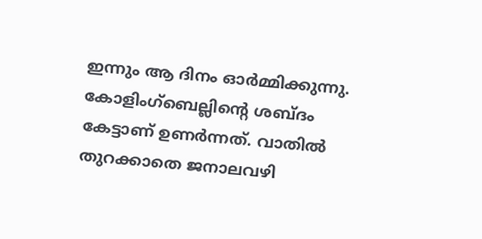ഇന്നും ആ ദിനം ഓര്‍മ്മിക്കുന്നു. കോളിംഗ്‌ബെല്ലിന്റെ ശബ്ദം കേട്ടാണ് ഉണര്‍ന്നത്. വാതില്‍ തുറക്കാതെ ജനാലവഴി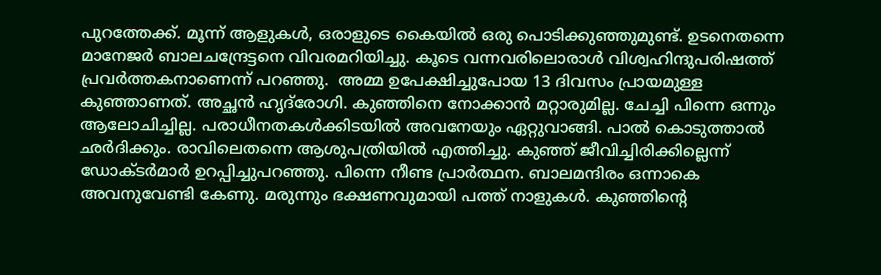പുറത്തേക്ക്. മൂന്ന് ആളുകള്‍, ഒരാളുടെ കൈയില്‍ ഒരു പൊടിക്കുഞ്ഞുമുണ്ട്. ഉടനെതന്നെ മാനേജര്‍ ബാലചന്ദ്രേട്ടനെ വിവരമറിയിച്ചു. കൂടെ വന്നവരിലൊരാള്‍ വിശ്വഹിന്ദുപരിഷത്ത് പ്രവര്‍ത്തകനാണെന്ന് പറഞ്ഞു.  അമ്മ ഉപേക്ഷിച്ചുപോയ 13 ദിവസം പ്രായമുള്ള കുഞ്ഞാണത്. അച്ഛന്‍ ഹൃദ്‌രോഗി. കുഞ്ഞിനെ നോക്കാന്‍ മറ്റാരുമില്ല. ചേച്ചി പിന്നെ ഒന്നും ആലോചിച്ചില്ല. പരാധീനതകള്‍ക്കിടയില്‍ അവനേയും ഏറ്റുവാങ്ങി. പാല്‍ കൊടുത്താല്‍ ഛര്‍ദിക്കും. രാവിലെതന്നെ ആശുപത്രിയില്‍ എത്തിച്ചു. കുഞ്ഞ് ജീവിച്ചിരിക്കില്ലെന്ന് ഡോക്ടര്‍മാര്‍ ഉറപ്പിച്ചുപറഞ്ഞു. പിന്നെ നീണ്ട പ്രാര്‍ത്ഥന. ബാലമന്ദിരം ഒന്നാകെ അവനുവേണ്ടി കേണു. മരുന്നും ഭക്ഷണവുമായി പത്ത് നാളുകള്‍. കുഞ്ഞിന്റെ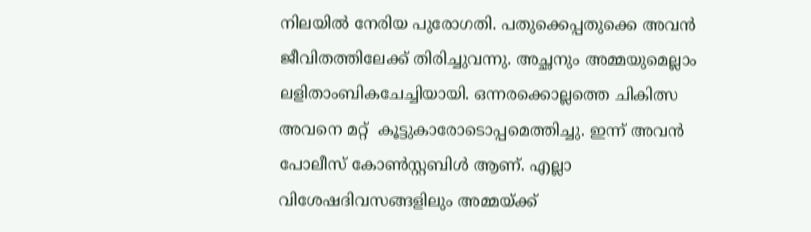നിലയില്‍ നേരിയ പുരോഗതി. പതുക്കെപ്പതുക്കെ അവന്‍ ജീവിതത്തിലേക്ക് തിരിച്ചുവന്നു. അച്ഛനും അമ്മയുമെല്ലാം ലളിതാംബികചേച്ചിയായി. ഒന്നരക്കൊല്ലത്തെ ചികിത്സ അവനെ മറ്റ്  കൂട്ടുകാരോടൊപ്പമെത്തിച്ചു. ഇന്ന് അവന്‍ പോലീസ് കോണ്‍സ്റ്റബിള്‍ ആണ്. എല്ലാ വിശേഷദിവസങ്ങളിലും അമ്മയ്‌ക്ക്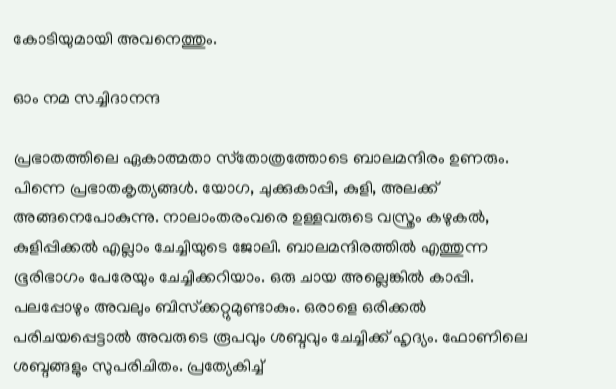കോടിയുമായി അവനെത്തും.

ഓം നമ സച്ചിദാനന്ദ

പ്രഭാതത്തിലെ ഏകാത്മതാ സ്‌തോത്രത്തോടെ ബാലമന്ദിരം ഉണരും. പിന്നെ പ്രഭാതകൃത്യങ്ങള്‍. യോഗ, ചുക്കുകാപ്പി, കുളി, അലക്ക് അങ്ങനെപോകുന്നു. നാലാംതരംവരെ ഉള്ളവരുടെ വസ്ത്രം കഴുകല്‍, കുളിപ്പിക്കല്‍ എല്ലാം ചേച്ചിയുടെ ജോലി. ബാലമന്ദിരത്തില്‍ എത്തുന്ന ഭൂരിഭാഗം പേരേയും ചേച്ചിക്കറിയാം. ഒരു ചായ അല്ലെങ്കില്‍ കാപ്പി. പലപ്പോഴും അവലും ബിസ്‌ക്കറ്റുമുണ്ടാകും. ഒരാളെ ഒരിക്കല്‍ പരിചയപ്പെട്ടാല്‍ അവരുടെ രൂപവും ശബ്ദവും ചേച്ചിക്ക് ഹൃദ്യം. ഫോണിലെ ശബ്ദങ്ങളും സുപരിചിതം. പ്രത്യേകിച്ച്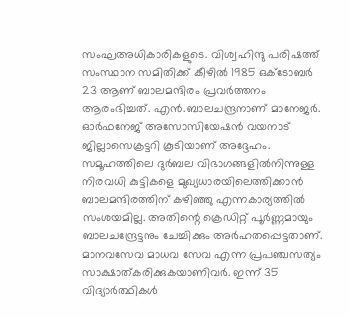സംഘഅധികാരികളുടെ. വിശ്വഹിന്ദു പരിഷത്ത് സംസ്ഥാന സമിതിക്ക് കീഴില്‍ 1985 ഒക്‌ടോബര്‍ 23 ആണ് ബാലമന്ദിരം പ്രവര്‍ത്തനം ആരംഭിച്ചത്. എന്‍.ബാലചന്ദ്രനാണ് മാനേജര്‍. ഓര്‍ഫനേജ് അസോസിയേഷന്‍ വയനാട് ജില്ലാസെക്രട്ടറി കൂടിയാണ് അദ്ദേഹം. സമൂഹത്തിലെ ദുര്‍ബല വിഭാഗങ്ങളില്‍നിന്നുള്ള നിരവധി കുട്ടികളെ മുഖ്യധാരയിലെത്തിക്കാന്‍ ബാലമന്ദിരത്തിന് കഴിഞ്ഞു എന്നകാര്യത്തില്‍ സംശയമില്ല. അതിന്റെ ക്രെഡിറ്റ് പൂര്‍ണ്ണമായും ബാലചന്ദ്രേട്ടനും ചേച്ചിക്കും അര്‍ഹതപ്പെട്ടതാണ്. മാനവസേവ മാധവ സേവ എന്ന പ്രപഞ്ചസത്യം സാക്ഷാത്കരിക്കുകയാണിവര്‍. ഇന്ന് 35 വിദ്യാര്‍ത്ഥികള്‍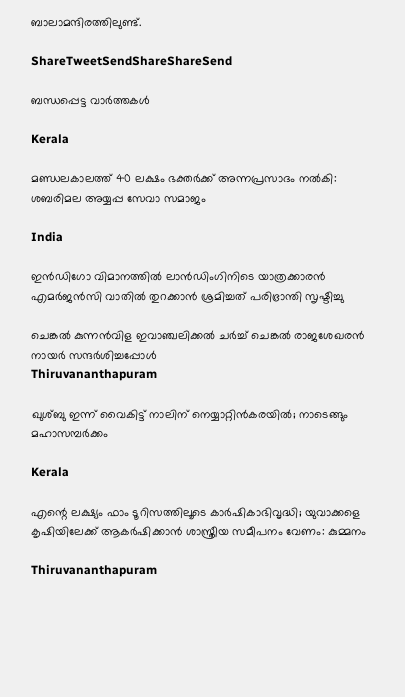ബാലാമന്ദിരത്തിലുണ്ട്.

ShareTweetSendShareShareSend

ബന്ധപ്പെട്ട വാര്‍ത്തകള്‍

Kerala

മണ്ഡലകാലത്ത് 40 ലക്ഷം ഭക്തര്‍ക്ക് അന്നപ്രസാദം നല്‍കി: ശബരിമല അയ്യപ്പ സേവാ സമാജം

India

ഇൻഡിഗോ വിമാനത്തിൽ ലാൻഡിംഗിനിടെ യാത്രക്കാരൻ എമർജൻസി വാതിൽ തുറക്കാൻ ശ്രമിച്ചത് പരിഭ്രാന്തി സൃഷ്ടിച്ചു

ചെങ്കല്‍ കുന്നന്‍വിള ഇവാഞ്ചലിക്കല്‍ ചര്‍ച്ച് ചെങ്കല്‍ രാജശേഖരന്‍ നായര്‍ സന്ദര്‍ശിച്ചപ്പോള്‍
Thiruvananthapuram

ഖുശ്ബു ഇന്ന് വൈകിട്ട് നാലിന് നെയ്യാറ്റിന്‍കരയില്‍; നാടെങ്ങും മഹാസമ്പര്‍ക്കം

Kerala

എന്റെ ലക്ഷ്യം ഫാം ടൂറിസത്തിലൂടെ കാർഷികാഭിവൃദ്ധി; യുവാക്കളെ കൃഷിയിലേക്ക് ആകര്‍ഷിക്കാൻ ശാസ്ത്രീയ സമീപനം വേണം: കുമ്മനം

Thiruvananthapuram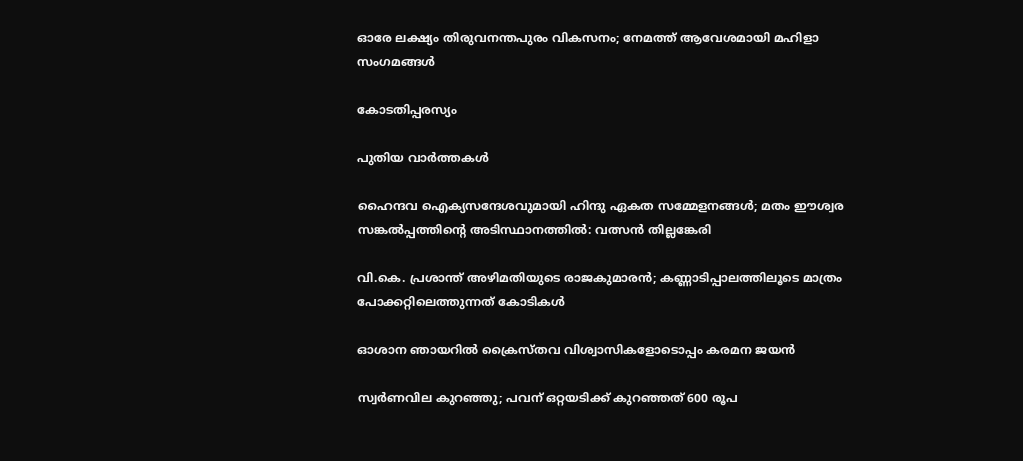ഓരേ ലക്ഷ്യം തിരുവനന്തപുരം വികസനം; നേമത്ത് ആവേശമായി മഹിളാ സംഗമങ്ങള്‍

കോടതിപ്പരസ്യം

പുതിയ വാര്‍ത്തകള്‍

ഹൈന്ദവ ഐക്യസന്ദേശവുമായി ഹിന്ദു ഏകത സമ്മേളനങ്ങള്‍; മതം ഈശ്വര സങ്കല്‍പ്പത്തിന്റെ അടിസ്ഥാനത്തില്‍: വത്സന്‍ തില്ലങ്കേരി

വി.കെ. പ്രശാന്ത് അഴിമതിയുടെ രാജകുമാരന്‍; കണ്ണാടിപ്പാലത്തിലൂടെ മാത്രം പോക്കറ്റിലെത്തുന്നത് കോടികള്‍

ഓശാന ഞായറില്‍ ക്രൈസ്തവ വിശ്വാസികളോടൊപ്പം കരമന ജയന്‍

സ്വര്‍ണവില കുറഞ്ഞു; പവന് ഒറ്റയടിക്ക് കുറഞ്ഞത് 600 രൂപ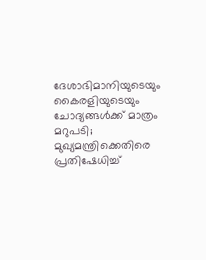ദേശാഭിമാനിയുടെയും കൈരളിയുടെയും ചോദ്യങ്ങൾക്ക് മാത്രം മറുപടി; മുഖ്യമന്ത്രിക്കെതിരെ പ്രതിഷേധിച്ച്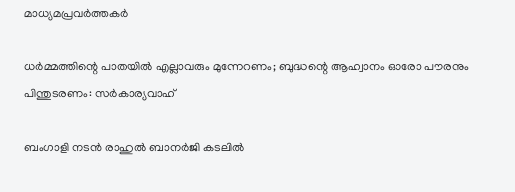മാധ്യമപ്രവർത്തകർ

ധര്‍മ്മത്തിന്റെ പാതയില്‍ എല്ലാവരും മുന്നേറണം; ബുദ്ധന്റെ ആഹ്വാനം ഓരോ പൗരനും പിന്തുടരണം: സര്‍കാര്യവാഹ്

ബംഗാളി നടൻ രാഹുൽ ബാനർജി കടലിൽ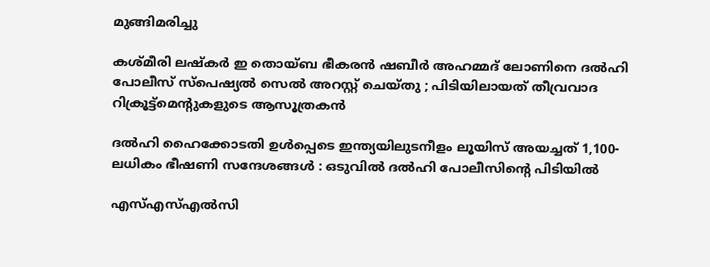മുങ്ങിമരിച്ചു

കശ്മീരി ലഷ്കർ ഇ തൊയ്ബ ഭീകരൻ ഷബീർ അഹമ്മദ് ലോണിനെ ദൽഹി പോലീസ് സ്‌പെഷ്യൽ സെൽ അറസ്റ്റ് ചെയ്തു ; പിടിയിലായത് തീവ്രവാദ റിക്രൂട്ട്‌മെന്റുകളുടെ ആസൂത്രകൻ

ദൽഹി ഹൈക്കോടതി ഉൾപ്പെടെ ഇന്ത്യയിലുടനീളം ലൂയിസ് അയച്ചത് 1,100-ലധികം ഭീഷണി സന്ദേശങ്ങൾ : ഒടുവിൽ ദൽഹി പോലീസിന്റെ പിടിയിൽ

എസ്എസ്എൽസി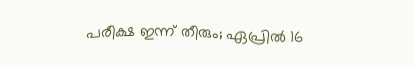പരീക്ഷ ഇന്ന് തീരും; ഏപ്രിൽ 16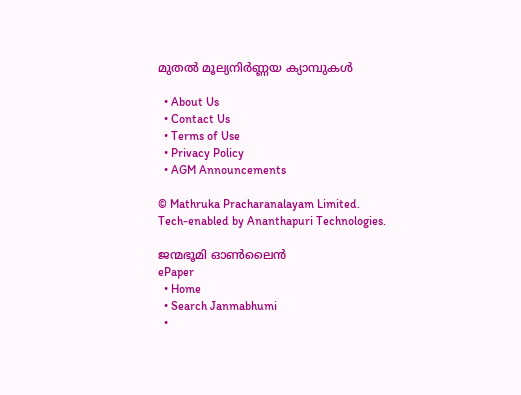മുതൽ മൂല്യനിർണ്ണയ ക്യാമ്പുകൾ

  • About Us
  • Contact Us
  • Terms of Use
  • Privacy Policy
  • AGM Announcements

© Mathruka Pracharanalayam Limited.
Tech-enabled by Ananthapuri Technologies.

ജന്മഭൂമി ഓണ്‍ലൈന്‍
ePaper
  • Home
  • Search Janmabhumi
  •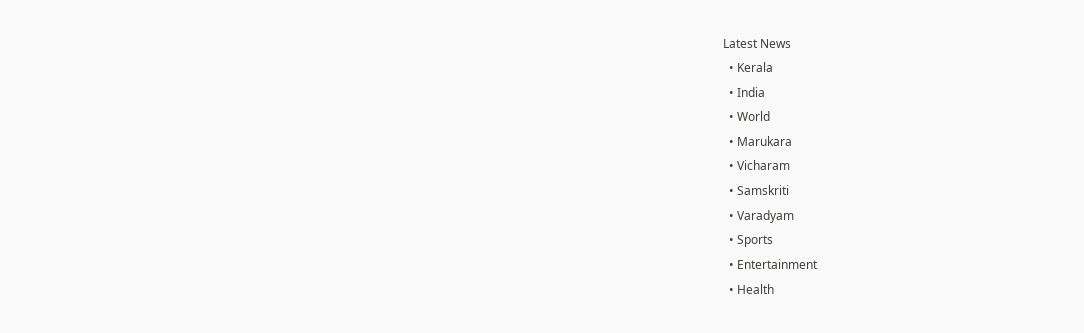Latest News
  • Kerala
  • India
  • World
  • Marukara
  • Vicharam
  • Samskriti
  • Varadyam
  • Sports
  • Entertainment
  • Health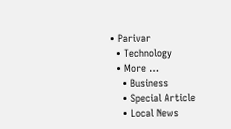• Parivar
  • Technology
  • More …
    • Business
    • Special Article
    • Local News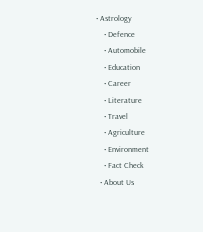• Astrology
    • Defence
    • Automobile
    • Education
    • Career
    • Literature
    • Travel
    • Agriculture
    • Environment
    • Fact Check
  • About Us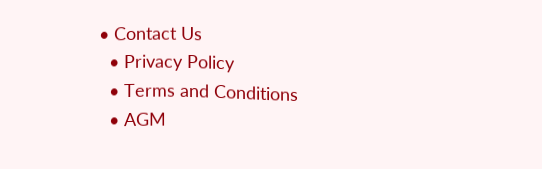• Contact Us
  • Privacy Policy
  • Terms and Conditions
  • AGM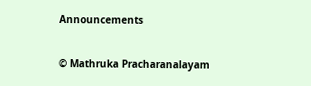Announcements

© Mathruka Pracharanalayam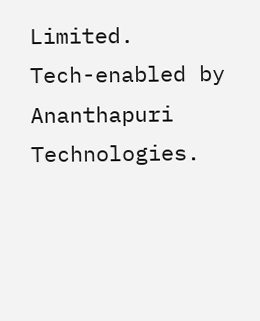Limited.
Tech-enabled by Ananthapuri Technologies.